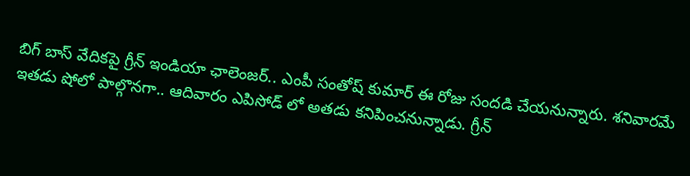బిగ్ బాస్ వేదికపై గ్రీన్ ఇండియా ఛాలెంజర్.. ఎంపీ సంతోష్ కుమార్ ఈ రోజు సందడి చేయనున్నారు. శనివారమే ఇతడు షోలో పాల్గొనగా.. ఆదివారం ఎపిసోడ్ లో అతడు కనిపించనున్నాడు. గ్రీన్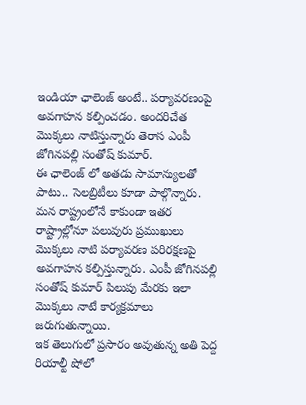ఇండియా ఛాలెంజ్ అంటే.. పర్యావరణంపై అవగాహన కల్పించడం. అందరిచేత మొక్కలు నాటిస్తున్నారు తెరాస ఎంపీ జోగినపల్లి సంతోష్ కుమార్.
ఈ ఛాలెంజ్ లో అతడు సామాన్యులతో పాటు.. సెలబ్రిటీలు కూడా పాల్గొన్నారు. మన రాష్ట్రంలోనే కాకుండా ఇతర రాష్ట్రాల్లోనూ పలువురు ప్రముఖులు మొక్కలు నాటి పర్యావరణ పరిరక్షణపై అవగాహన కల్పిస్తున్నారు. ఎంపీ జోగినపల్లి సంతోష్ కుమార్ పిలుపు మేరకు ఇలా మొక్కలు నాటే కార్యక్రమాలు జరుగుతున్నాయి.
ఇక తెలుగులో ప్రసారం అవుతున్న అతి పెద్ద రియాల్టీ షోలో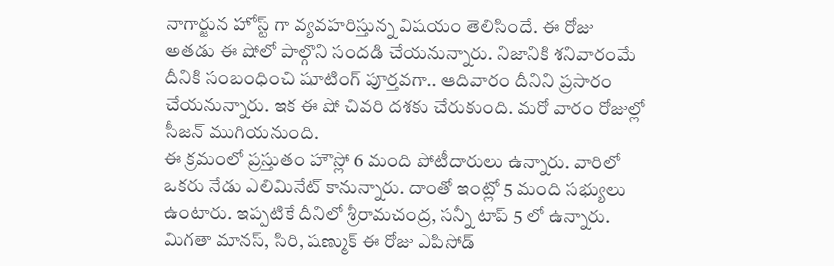నాగార్జున హోస్ట్ గా వ్యవహరిస్తున్న విషయం తెలిసిందే. ఈ రోజు అతడు ఈ షోలో పాల్గొని సందడి చేయనున్నారు. నిజానికి శనివారంమే దీనికి సంబంధించి షూటింగ్ పూర్తవగా.. ఆదివారం దీనిని ప్రసారం చేయనున్నారు. ఇక ఈ షో చివరి దశకు చేరుకుంది. మరో వారం రోజుల్లో సీజన్ ముగియనుంది.
ఈ క్రమంలో ప్రస్తుతం హౌస్లో 6 మంది పోటీదారులు ఉన్నారు. వారిలో ఒకరు నేడు ఎలిమినేట్ కానున్నారు. దాంతో ఇంట్లో 5 మంది సభ్యులు ఉంటారు. ఇప్పటికే దీనిలో శ్రీరామచంద్ర, సన్నీ టాప్ 5 లో ఉన్నారు. మిగతా మానస్, సిరి, షణ్ముక్ ఈ రోజు ఎపిసోడ్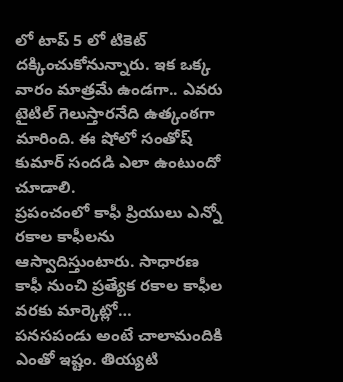లో టాప్ 5 లో టికెట్ దక్కించుకోనున్నారు. ఇక ఒక్క వారం మాత్రమే ఉండగా.. ఎవరు టైటిల్ గెలుస్తారనేది ఉత్కంఠగా మారింది. ఈ షోలో సంతోష్ కుమార్ సందడి ఎలా ఉంటుందో చూడాలి.
ప్రపంచంలో కాఫీ ప్రియులు ఎన్నో రకాల కాఫీలను ఆస్వాదిస్తుంటారు. సాధారణ కాఫీ నుంచి ప్రత్యేక రకాల కాఫీల వరకు మార్కెట్లో…
పనసపండు అంటే చాలామందికి ఎంతో ఇష్టం. తియ్యటి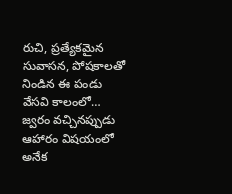రుచి, ప్రత్యేకమైన సువాసన, పోషకాలతో నిండిన ఈ పండు వేసవి కాలంలో…
జ్వరం వచ్చినప్పుడు ఆహారం విషయంలో అనేక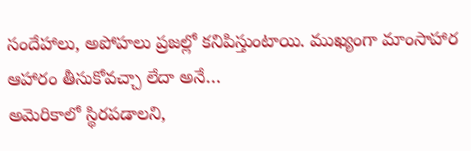సందేహాలు, అపోహలు ప్రజల్లో కనిపిస్తుంటాయి. ముఖ్యంగా మాంసాహార ఆహారం తీసుకోవచ్చా లేదా అనే…
అమెరికాలో స్థిరపడాలని,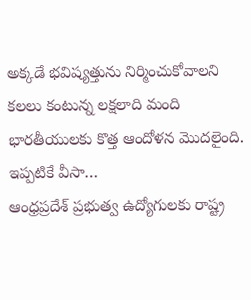అక్కడే భవిష్యత్తును నిర్మించుకోవాలని కలలు కంటున్న లక్షలాది మంది భారతీయులకు కొత్త ఆందోళన మొదలైంది. ఇప్పటికే వీసా…
ఆంధ్రప్రదేశ్ ప్రభుత్వ ఉద్యోగులకు రాష్ట్ర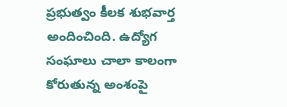ప్రభుత్వం కీలక శుభవార్త అందించింది. ఉద్యోగ సంఘాలు చాలా కాలంగా కోరుతున్న అంశంపై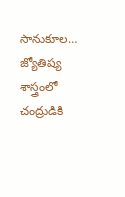సానుకూల…
జ్యోతిష్య శాస్త్రంలో చంద్రుడికి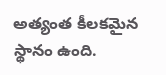అత్యంత కీలకమైన స్థానం ఉంది.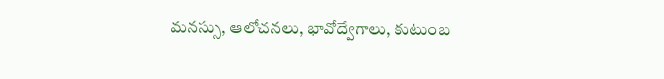మనస్సు, ఆలోచనలు, భావోద్వేగాలు, కుటుంబ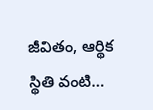జీవితం, ఆర్థిక స్థితి వంటి…